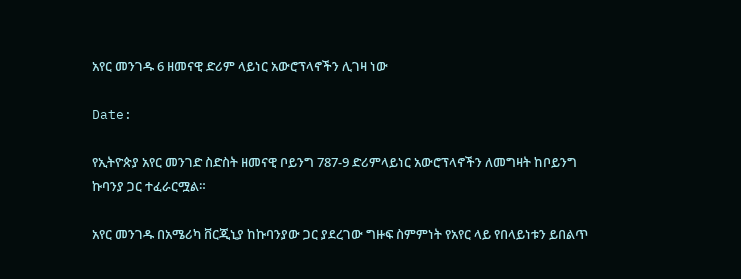አየር መንገዱ 6 ዘመናዊ ድሪም ላይነር አውሮፕላኖችን ሊገዛ ነው

Date:

የኢትዮጵያ አየር መንገድ ስድስት ዘመናዊ ቦይንግ 787-9 ድሪምላይነር አውሮፕላኖችን ለመግዛት ከቦይንግ ኩባንያ ጋር ተፈራርሟል።

አየር መንገዱ በአሜሪካ ቨርጂኒያ ከኩባንያው ጋር ያደረገው ግዙፍ ስምምነት የአየር ላይ የበላይነቱን ይበልጥ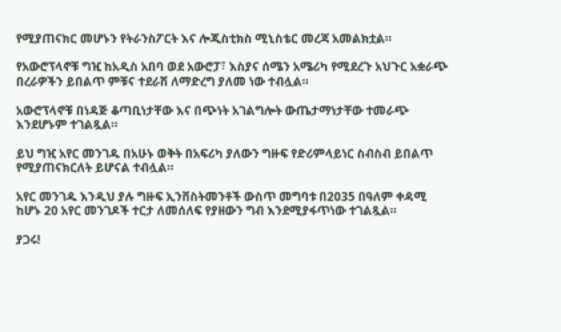የሚያጠናክር መሆኑን የትራንስፖርት እና ሎጂስቲክስ ሚኒስቴር መረጃ አመልክቷል።

የአውሮፕላኖቹ ግዢ ከአዲስ አበባ ወደ አውሮፓ፣ እስያና ሰሜን አሜሪካ የሚደረጉ አህጉር አቋራጭ በረራዎችን ይበልጥ ምቹና ተደራሽ ለማድረግ ያለመ ነው ተብሏል።

አውሮፕላኖቹ በነዳጅ ቆጣቢነታቸው እና በጭነት አገልግሎት ውጤታማነታቸው ተመራጭ እንደሆኑም ተገልጿል።

ይህ ግዢ አየር መንገዱ በአሁኑ ወቅት በአፍሪካ ያለውን ግዙፍ የድሪምላይነር ስብስብ ይበልጥ የሚያጠናክርለት ይሆናል ተብሏል።

አየር መንገዱ እንዲህ ያሉ ግዙፍ ኢንቨስትመንቶች ውስጥ መግባቱ በ2035 በዓለም ቀዳሚ ከሆኑ 20 አየር መንገዶች ተርታ ለመሰለፍ የያዘውን ግብ እንደሚያፋጥነው ተገልጿል።

ያጋሩ!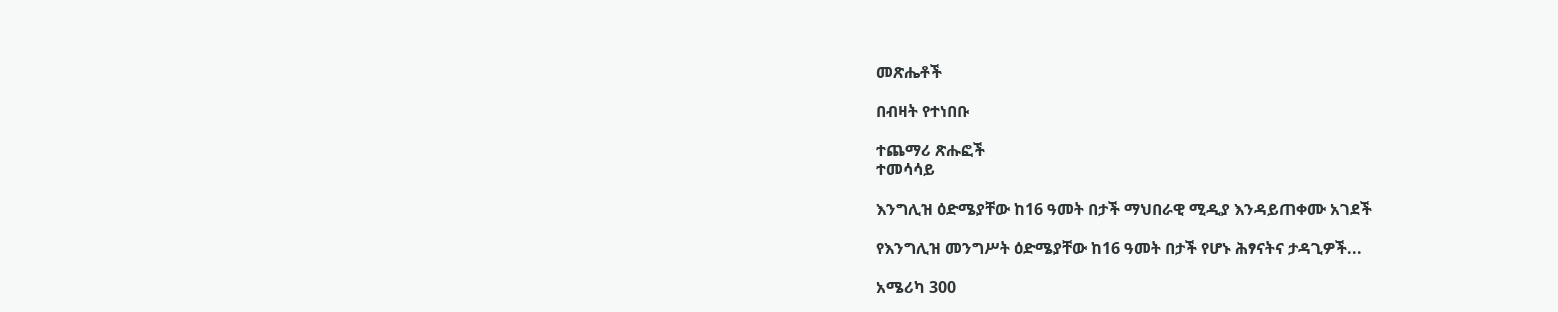መጽሔቶች

በብዛት የተነበቡ

ተጨማሪ ጽሑፎች
ተመሳሳይ

እንግሊዝ ዕድሜያቸው ከ16 ዓመት በታች ማህበራዊ ሚዲያ እንዳይጠቀሙ አገደች

የእንግሊዝ መንግሥት ዕድሜያቸው ከ16 ዓመት በታች የሆኑ ሕፃናትና ታዳጊዎች...

አሜሪካ 300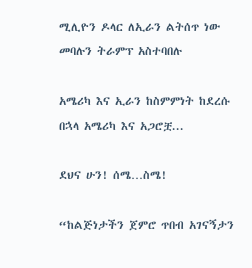ሚሊዮን ዶላር ለኢራን ልትሰጥ ነው መባሉን ትራምፕ አስተባበሉ

አሜሪካ እና ኢራን ከስምምነት ከደረሱ በኋላ አሜሪካ እና አጋሮቿ...

ደህና ሁን! ሰሜ…ስሜ!

“ከልጅነታችን ጀምሮ ጥበብ አገናኝታን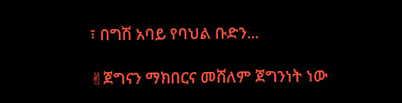፣ በግሽ አባይ የባህል ቡድን...

✌ጀግናን ማክበርና መሸለም ጀግንነት ነው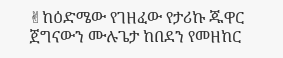✌ከዕድሜው የገዘፈው የታሪኩ ጁዋር ጀግናውን ሙሉጌታ ከበደን የመዘከር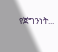የጀግንነት...